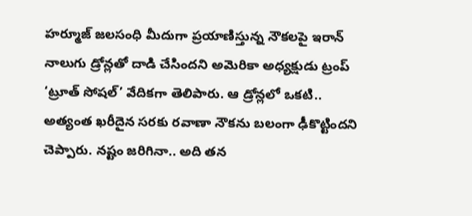హర్మూజ్ జలసంధి మీదుగా ప్రయాణిస్తున్న నౌకలపై ఇరాన్ నాలుగు డ్రోన్లతో దాడి చేసిందని అమెరికా అధ్యక్షుడు ట్రంప్ ‘ట్రూత్ సోషల్’ వేదికగా తెలిపారు. ఆ డ్రోన్లలో ఒకటి..
అత్యంత ఖరీదైన సరకు రవాణా నౌకను బలంగా ఢీకొట్టిందని చెప్పారు. నష్టం జరిగినా.. అది తన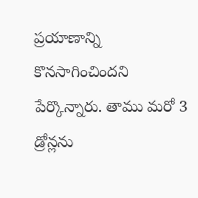ప్రయాణాన్ని కొనసాగించిందని పేర్కొన్నారు. తాము మరో 3 డ్రోన్లను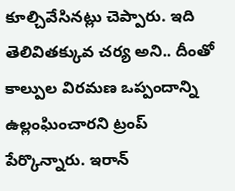కూల్చివేసినట్లు చెప్పారు. ఇది తెలివితక్కువ చర్య అని.. దీంతో కాల్పుల విరమణ ఒప్పందాన్ని ఉల్లంఘించారని ట్రంప్ పేర్కొన్నారు. ఇరాన్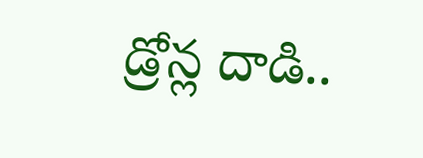డ్రోన్ల దాడి..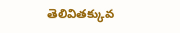తెలివితక్కువ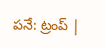పనే: ట్రంప్ |